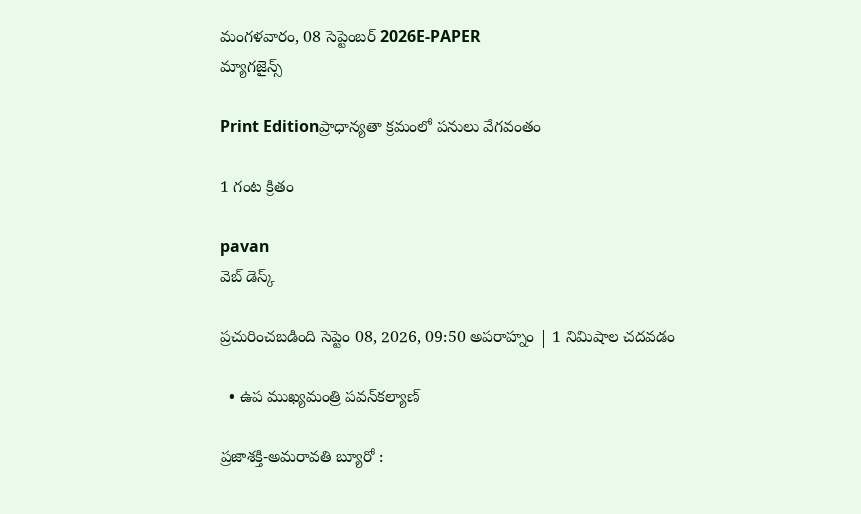మంగళవారం, 08 సెప్టెంబర్ 2026E-PAPER
మ్యాగజైన్స్

Print Editionప్రాధాన్యతా క్రమంలో పనులు వేగవంతం

1 గంట క్రితం

pavan
వెబ్ డెస్క్

ప్రచురించబడింది సెప్టెం 08, 2026, 09:50 అపరాహ్నం | 1 నిమిషాల చదవడం

  • ఉప ముఖ్యమంత్రి పవన్‌కల్యాణ్‌

ప్రజాశక్తి-అమరావతి బ్యూరో :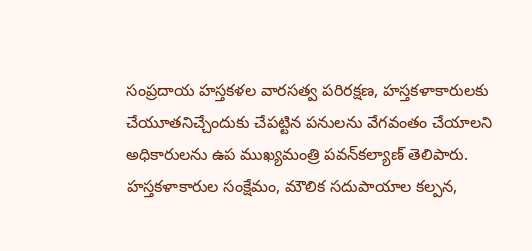సంప్రదాయ హస్తకళల వారసత్వ పరిరక్షణ, హస్తకళాకారులకు చేయూతనిచ్చేందుకు చేపట్టిన పనులను వేగవంతం చేయాలని అధికారులను ఉప ముఖ్యమంత్రి పవన్‌‌కల్యాణ్‌ తెలిపారు. హస్తకళాకారుల సంక్షేమం, మౌలిక సదుపాయాల కల్పన,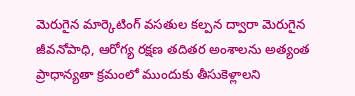మెరుగైన మార్కెటింగ్ వసతుల కల్పన ద్వారా మెరుగైన జీవనోపాధి, ఆరోగ్య రక్షణ తదితర అంశాలను అత్యంత ప్రాధాన్యతా క్రమంలో ముందుకు తీసుకెళ్లాలని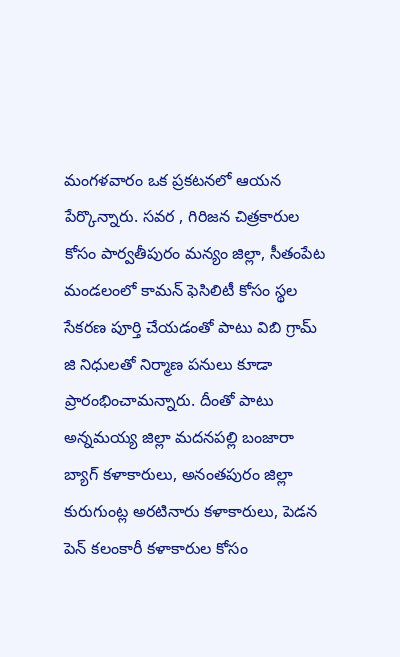మంగళవారం ఒక ప్రకటనలో ఆయన పేర్కొన్నారు. సవర , గిరిజన చిత్రకారుల కోసం పార్వతీపురం మన్యం జిల్లా, సీతంపేట మండలంలో కామన్ ఫెసిలిటీ కోసం స్థల సేకరణ పూర్తి చేయడంతో పాటు విబి గ్రామ్‌‌ జి నిధులతో నిర్మాణ పనులు కూడా ప్రారంభించామన్నారు. దీంతో పాటు అన్నమయ్య జిల్లా మదనపల్లి బంజారా బ్యాగ్ కళాకారులు, అనంతపురం జిల్లా కురుగుంట్ల అరటినారు కళాకారులు, పెడన పెన్ కలంకారీ కళాకారుల కోసం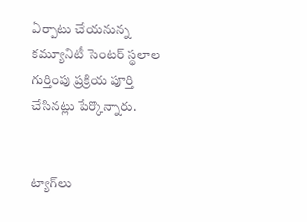ఏర్పాటు చేయనున్న కమ్యూనిటీ సెంటర్ స్థలాల గుర్తింపు ప్రక్రియ పూర్తి చేసినట్లు పేర్కొన్నారు.


ట్యాగ్‌లు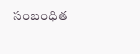సంబంధిత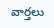వార్తలు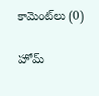కామెంట్‌లు (0)

హోమ్